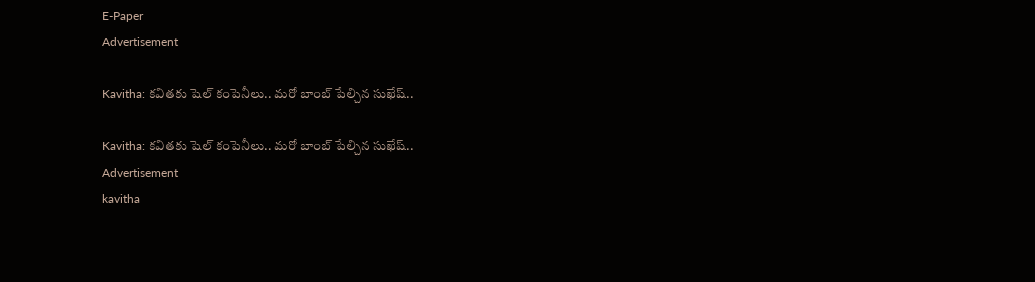E-Paper
Advertisement

Kavitha: కవితకు షెల్ కంపెనీలు.. మరో బాంబ్ పేల్చిన సుఖేష్..

Kavitha: కవితకు షెల్ కంపెనీలు.. మరో బాంబ్ పేల్చిన సుఖేష్..
Advertisement
kavitha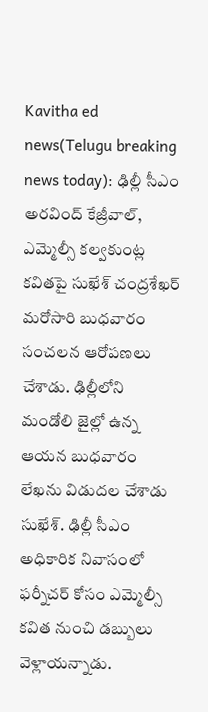Kavitha ed news(Telugu breaking news today): ఢిల్లీ సీఎం అరవింద్ కేజ్రీవాల్, ఎమ్మెల్సీ కల్వకుంట్ల కవితపై సుఖేశ్ చంద్రశేఖర్ మరోసారి బుధవారం సంచలన ఆరోపణలు చేశాడు. ఢిల్లీలోని మండోలి జైల్లో ఉన్న ఆయన బుధవారం లేఖను విడుదల చేశాడు సుఖేశ్‌. ఢిల్లీ సీఎం అధికారిక నివాసంలో ఫర్నీచర్‌ కోసం ఎమ్మెల్సీ కవిత నుంచి డబ్బులు వెళ్లాయన్నాడు.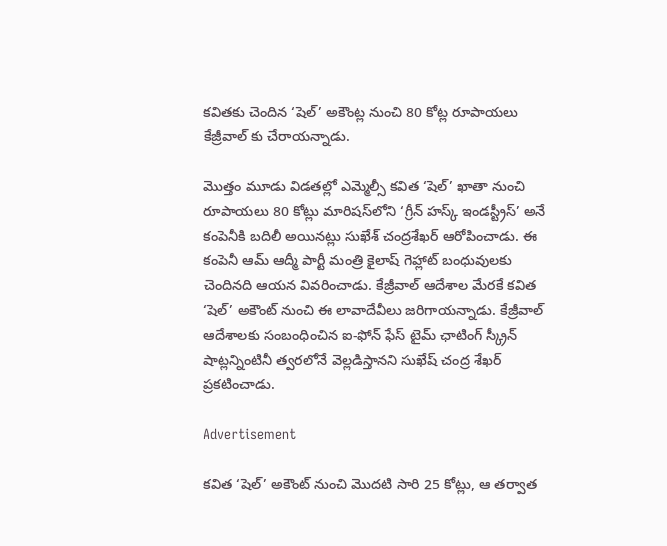కవితకు చెందిన ‘షెల్’ అకౌంట్ల నుంచి 80 కోట్ల రూపాయలు కేజ్రీవాల్ కు చేరాయన్నాడు.

మొత్తం మూడు విడతల్లో ఎమ్మెల్సీ కవిత ‘షెల్’ ఖాతా నుంచి రూపాయలు 80 కోట్లు మారిషస్‌లోని ‘గ్రీన్ హస్క్ ఇండస్ట్రీస్’ అనే కంపెనీకి బదిలీ అయినట్లు సుఖేశ్ చంద్రశేఖర్ ఆరోపించాడు. ఈ కంపెనీ ఆమ్ ఆద్మీ పార్టీ మంత్రి కైలాష్ గెహ్లాట్ బంధువులకు చెందినది ఆయన వివరించాడు. కేజ్రీవాల్ ఆదేశాల మేరకే కవిత ‘షెల్’ అకౌంట్ నుంచి ఈ లావాదేవీలు జరిగాయన్నాడు. కేజ్రీవాల్ ఆదేశాలకు సంబంధించిన ఐ-ఫోన్ ఫేస్ టైమ్ ఛాటింగ్ స్క్రీన్ షాట్లన్నింటినీ త్వరలోనే వెల్లడిస్తానని సుఖేష్ చంద్ర శేఖర్ ప్రకటించాడు.

Advertisement

కవిత ‘షెల్’ అకౌంట్ నుంచి మొదటి సారి 25 కోట్లు, ఆ తర్వాత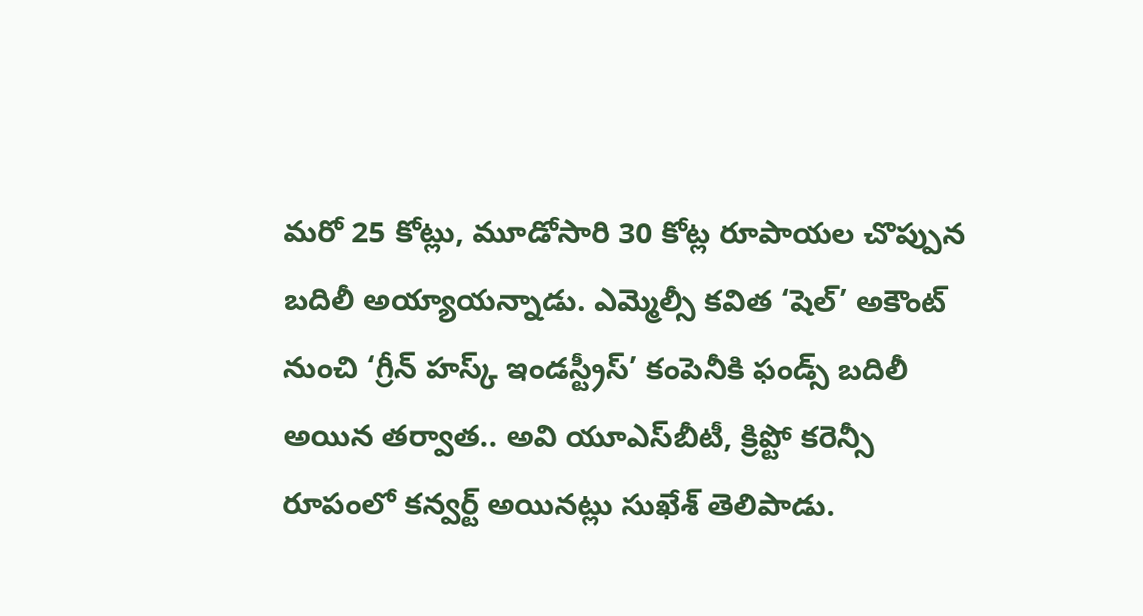మరో 25 కోట్లు, మూడోసారి 30 కోట్ల రూపాయల చొప్పున బదిలీ అయ్యాయన్నాడు. ఎమ్మెల్సీ కవిత ‘షెల్’ అకౌంట్ నుంచి ‘గ్రీన్ హస్క్ ఇండస్ట్రీస్’ కంపెనీకి ఫండ్స్ బదిలీ అయిన తర్వాత.. అవి యూఎస్‌బీటీ, క్రిప్టో కరెన్సీ రూపంలో కన్వర్ట్ అయినట్లు సుఖేశ్ తెలిపాడు.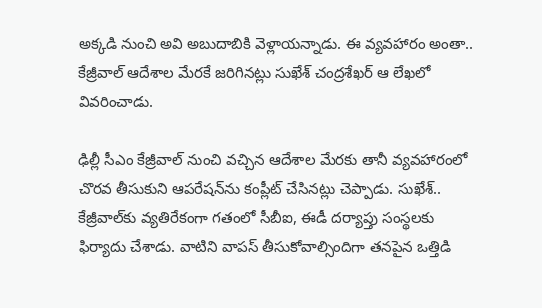అక్కడి నుంచి అవి అబుదాబికి వెళ్లాయన్నాడు. ఈ వ్యవహారం అంతా.. కేజ్రీవాల్ ఆదేశాల మేరకే జరిగినట్లు సుఖేశ్ చంద్రశేఖర్ ఆ లేఖలో వివరించాడు.

ఢిల్లీ సీఎం కేజ్రీవాల్ నుంచి వచ్చిన ఆదేశాల మేరకు తానీ వ్యవహారంలో చొరవ తీసుకుని ఆపరేషన్‌ను కంప్లీట్ చేసినట్లు చెప్పాడు. సుఖేశ్‌.. కేజ్రీవాల్‌కు వ్యతిరేకంగా గతంలో సీబీఐ, ఈడీ దర్యాప్తు సంస్థలకు ఫిర్యాదు చేశాడు. వాటిని వాపస్ తీసుకోవాల్సిందిగా తనపైన ఒత్తిడి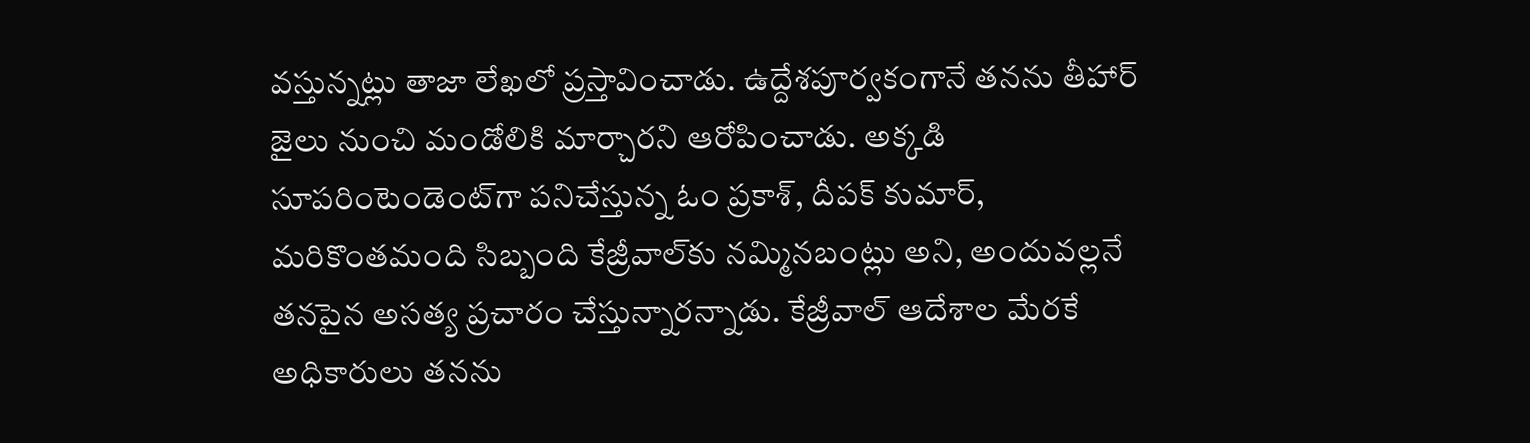వస్తున్నట్లు తాజా లేఖలో ప్రస్తావించాడు. ఉద్దేశపూర్వకంగానే తనను తీహార్ జైలు నుంచి మండోలికి మార్చారని ఆరోపించాడు. అక్కడి సూపరింటెండెంట్‌గా పనిచేస్తున్న ఓం ప్రకాశ్, దీపక్ కుమార్, మరికొంతమంది సిబ్బంది కేజ్రీవాల్‌కు నమ్మినబంట్లు అని, అందువల్లనే తనపైన అసత్య ప్రచారం చేస్తున్నారన్నాడు. కేజ్రీవాల్ ఆదేశాల మేరకే అధికారులు తనను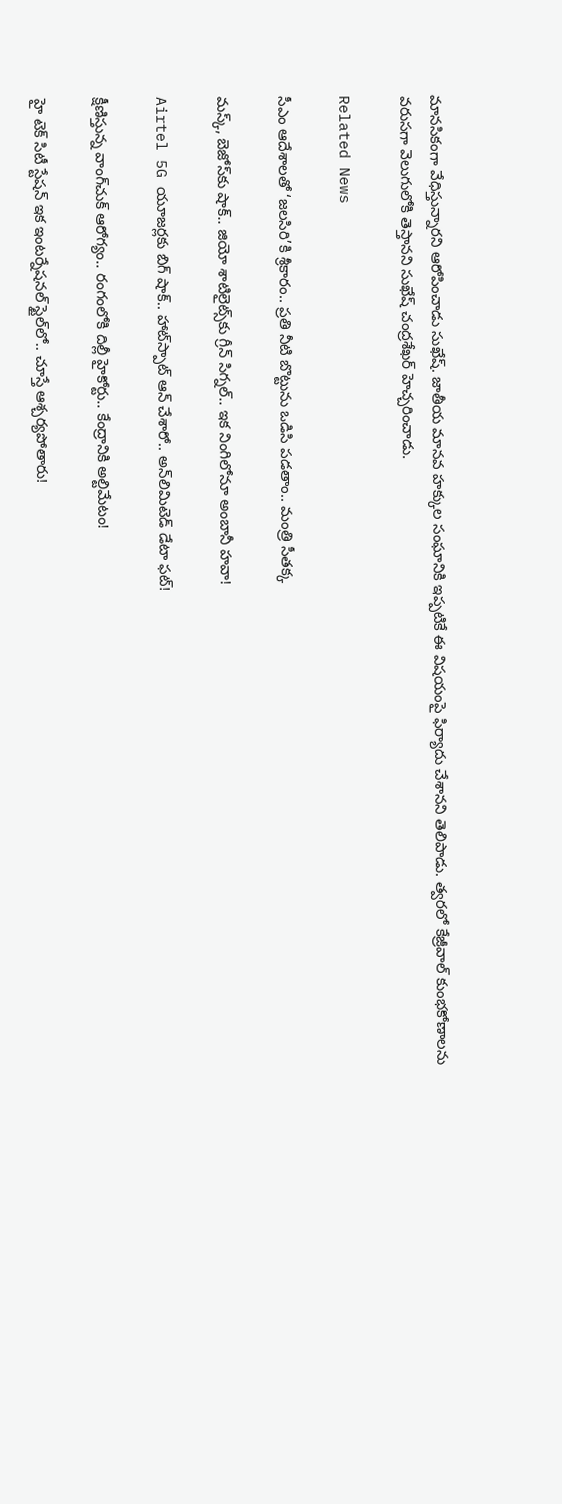మానసికంగా వేధిస్తున్నారని ఆరోపించాడు సుఖేష్. జాతీయ మానవ హక్కుల సంఘానికి ఇప్పటికే ఈ విషయంపై ఫిర్యాదు చేశానని తెలిపాడు. త్వరలో కేజ్రీవాల్ కుంభకోణాలను వరుసగా వెలుగులోకి తెస్తానని సుఖేష్ చంద్రశేఖర్ హెచ్చరించాడు.

Related News

సీఎం ఆదేశాలతో ‘జలసిరి’కి శ్రీకారం.. ప్రతి నీటి బొట్టును ఒడిసి పడతాం.. మంత్రి సీతక్క

మస్క్, బెజోస్‌కు షాక్.. జియో శాటిలైట్స్‌కు గ్రీన్ సిగ్నల్.. ఇక నింగిలోనూ అంబానీ హవా!

Airtel 5G యూజర్లకు బిగ్ షాక్.. హాట్‌స్పాట్ ఆన్ చేశారో.. అన్‌లిమిటెడ్ డేటా ఫట్!

క్షీణిస్తున్న వాంగ్‌చుక్ ఆరోగ్యం.. రంగంలోకి దిల్లీ హైకోర్టు.. కేంద్రానికి అల్టిమేటం!

హై టెక్ సిటీ స్టేషన్ ఇక ఇంటర్నేషనల్ స్టైల్‌లో.. చూస్తే ఆశ్చర్యపోతారు!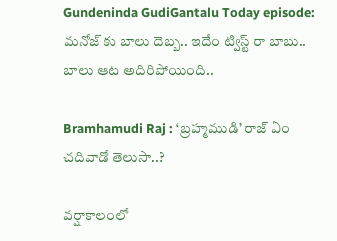Gundeninda GudiGantalu Today episode: మనోజ్ కు బాలు దెబ్బ.. ఇదేం ట్విస్ట్ రా బాబు.. బాలు ఆట అదిరిపోయింది..

Bramhamudi Raj : ‘బ్రహ్మముడి’ రాజ్ ఏం చదివాడో తెలుసా..?

వర్షాకాలంలో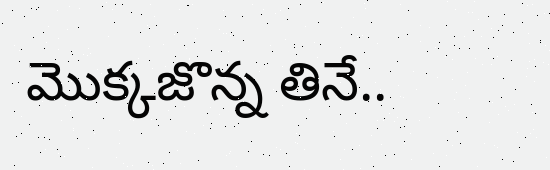మొక్కజొన్న తినే..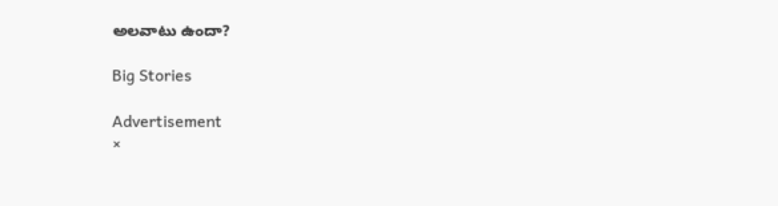అలవాటు ఉందా?

Big Stories

Advertisement
×